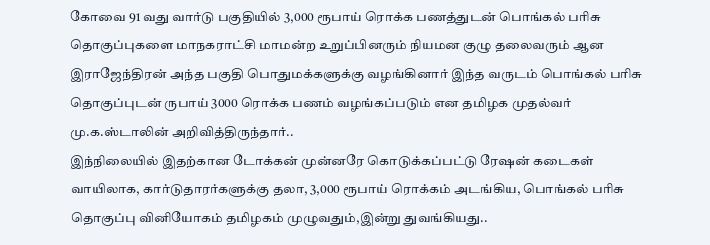கோவை 91 வது வார்டு பகுதியில் 3,000 ரூபாய் ரொக்க பணத்துடன் பொங்கல் பரிசு தொகுப்புகளை மாநகராட்சி மாமன்ற உறுப்பினரும் நியமன குழு தலைவரும் ஆன இராஜேந்திரன் அந்த பகுதி பொதுமக்களுக்கு வழங்கினார் இந்த வருடம் பொங்கல் பரிசு தொகுப்புடன் ருபாய் 3000 ரொக்க பணம் வழங்கப்படும் என தமிழக முதல்வர் மு.க.ஸ்டாலின் அறிவித்திருந்தார்..
இந்நிலையில் இதற்கான டோக்கன் முன்னரே கொடுக்கப்பட்டு ரேஷன் கடைகள் வாயிலாக, கார்டுதாரர்களுக்கு தலா, 3,000 ரூபாய் ரொக்கம் அடங்கிய, பொங்கல் பரிசு தொகுப்பு வினியோகம் தமிழகம் முழுவதும்,இன்று துவங்கியது..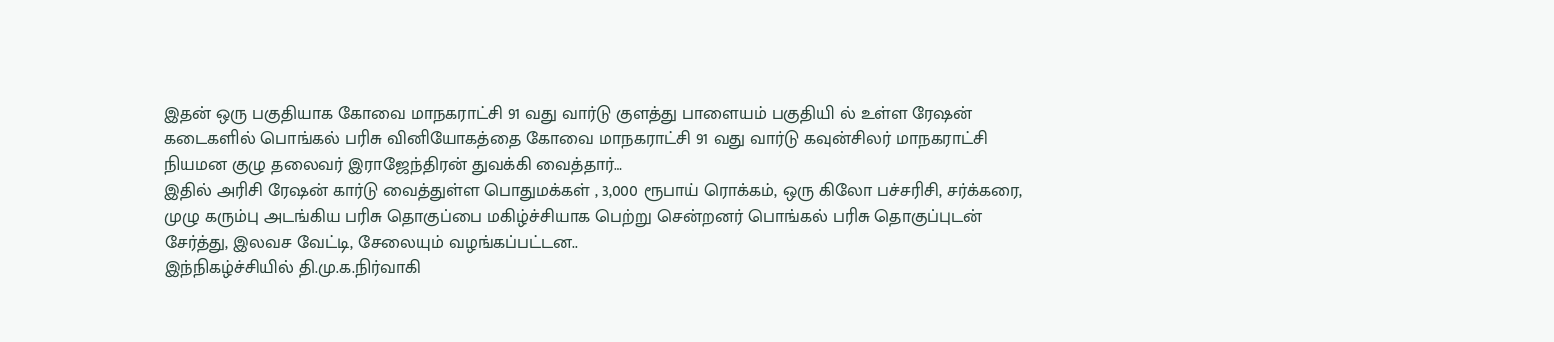இதன் ஒரு பகுதியாக கோவை மாநகராட்சி 91 வது வார்டு குளத்து பாளையம் பகுதியி ல் உள்ள ரேஷன் கடைகளில் பொங்கல் பரிசு வினியோகத்தை கோவை மாநகராட்சி 91 வது வார்டு கவுன்சிலர் மாநகராட்சி நியமன குழு தலைவர் இராஜேந்திரன் துவக்கி வைத்தார்…
இதில் அரிசி ரேஷன் கார்டு வைத்துள்ள பொதுமக்கள் , 3,000 ரூபாய் ரொக்கம், ஒரு கிலோ பச்சரிசி, சர்க்கரை, முழு கரும்பு அடங்கிய பரிசு தொகுப்பை மகிழ்ச்சியாக பெற்று சென்றனர் பொங்கல் பரிசு தொகுப்புடன் சேர்த்து, இலவச வேட்டி, சேலையும் வழங்கப்பட்டன..
இந்நிகழ்ச்சியில் தி.மு.க.நிர்வாகி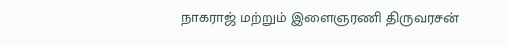நாகராஜ் மற்றும் இளைஞரணி திருவரசன்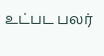உட்பட பலர்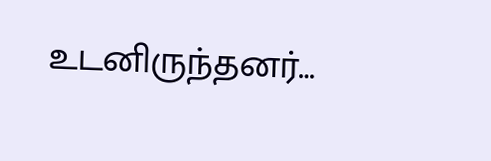உடனிருந்தனர்…